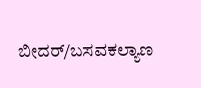ಬೀದರ್/ಬಸವಕಲ್ಯಾಣ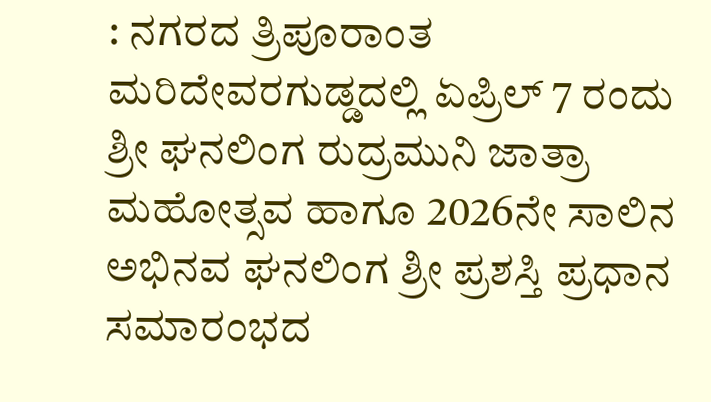: ನಗರದ ತ್ರಿಪೂರಾಂತ ಮರಿದೇವರಗುಡ್ಡದಲ್ಲಿ ಏಪ್ರಿಲ್ 7 ರಂದು ಶ್ರೀ ಘನಲಿಂಗ ರುದ್ರಮುನಿ ಜಾತ್ರಾ ಮಹೋತ್ಸವ ಹಾಗೂ 2026ನೇ ಸಾಲಿನ ಅಭಿನವ ಘನಲಿಂಗ ಶ್ರೀ ಪ್ರಶಸ್ತಿ ಪ್ರಧಾನ ಸಮಾರಂಭದ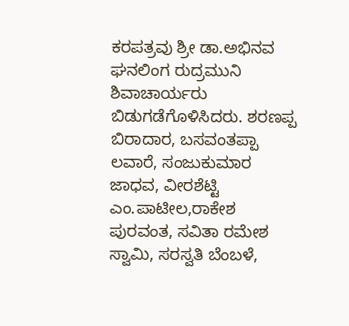ಕರಪತ್ರವು ಶ್ರೀ ಡಾ.ಅಭಿನವ ಘನಲಿಂಗ ರುದ್ರಮುನಿ ಶಿವಾಚಾರ್ಯರು ಬಿಡುಗಡೆಗೊಳಿಸಿದರು. ಶರಣಪ್ಪ ಬಿರಾದಾರ, ಬಸವಂತಪ್ಪಾ ಲವಾರೆ, ಸಂಜುಕುಮಾರ ಜಾಧವ, ವೀರಶೆಟ್ಟಿ ಎಂ.ಪಾಟೀಲ,ರಾಕೇಶ ಪುರವಂತ, ಸವಿತಾ ರಮೇಶ ಸ್ವಾಮಿ, ಸರಸ್ವತಿ ಬೆಂಬಳೆ,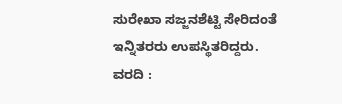ಸುರೇಖಾ ಸಜ್ಜನಶೆಟ್ಟಿ ಸೇರಿದಂತೆ ಇನ್ನಿತರರು ಉಪಸ್ಥಿತರಿದ್ದರು.
ವರದಿ :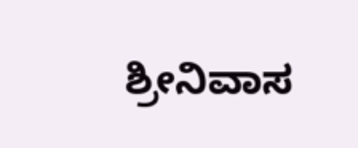ಶ್ರೀನಿವಾಸ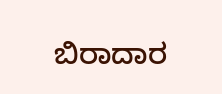ಬಿರಾದಾರ